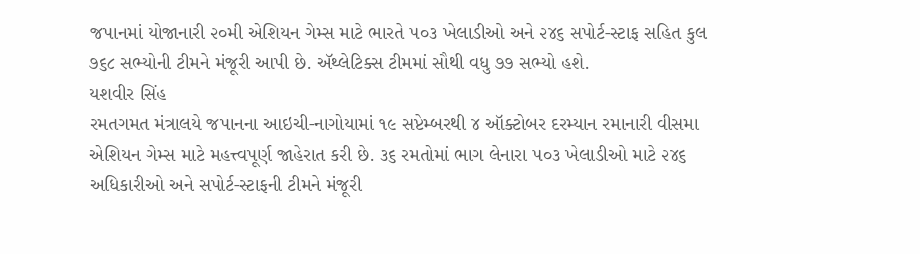જપાનમાં યોજાનારી ૨૦મી એશિયન ગેમ્સ માટે ભારતે ૫૦૩ ખેલાડીઓ અને ૨૪૬ સપોર્ટ-સ્ટાફ સહિત કુલ ૭૬૮ સભ્યોની ટીમને મંજૂરી આપી છે. ઍથ્લેટિક્સ ટીમમાં સૌથી વધુ ૭૭ સભ્યો હશે.
યશવીર સિંહ
રમતગમત મંત્રાલયે જપાનના આઇચી-નાગોયામાં ૧૯ સપ્ટેમ્બરથી ૪ ઑક્ટોબર દરમ્યાન રમાનારી વીસમા એશિયન ગેમ્સ માટે મહત્ત્વપૂર્ણ જાહેરાત કરી છે. ૩૬ રમતોમાં ભાગ લેનારા ૫૦૩ ખેલાડીઓ માટે ૨૪૬ અધિકારીઓ અને સપોર્ટ-સ્ટાફની ટીમને મંજૂરી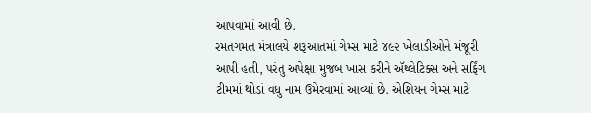આપવામાં આવી છે.
રમતગમત મંત્રાલયે શરૂઆતમાં ગેમ્સ માટે ૪૯૨ ખેલાડીઓને મંજૂરી આપી હતી, પરંતુ અપેક્ષા મુજબ ખાસ કરીને ઍથ્લેટિક્સ અને સર્ફિંગ ટીમમાં થોડાં વધુ નામ ઉમેરવામાં આવ્યાં છે. એશિયન ગેમ્સ માટે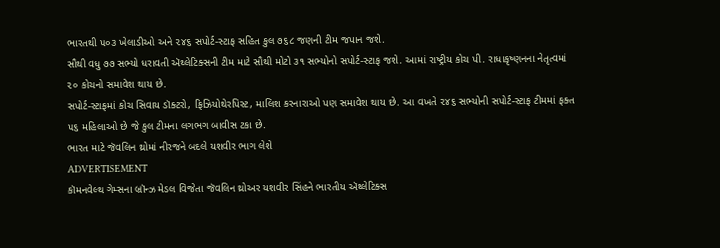ભારતથી ૫૦૩ ખેલાડીઓ અને ૨૪૬ સપોર્ટ-સ્ટાફ સહિત કુલ ૭૬૮ જણની ટીમ જપાન જશે.
સૌથી વધુ ૭૭ સભ્યો ધરાવતી ઍથ્લેટિક્સની ટીમ માટે સૌથી મોટો ૩૧ સભ્યોનો સપોર્ટ-સ્ટાફ જશે. આમાં રાષ્ટ્રીય કોચ પી. રાધાકૃષ્ણનના નેતૃત્વમાં ૨૦ કોચનો સમાવેશ થાય છે.
સપોર્ટ-સ્ટાફમાં કોચ સિવાય ડૉક્ટરો, ફિઝિયોથેરપિસ્ટ, માલિશ કરનારાઓ પણ સમાવેશ થાય છે. આ વખતે ૨૪૬ સભ્યોની સપોર્ટ-સ્ટાફ ટીમમાં ફક્ત ૫૬ મહિલાઓ છે જે કુલ ટીમના લગભગ બાવીસ ટકા છે.
ભારત માટે જૅવલિન થ્રોમાં નીરજને બદલે યશવીર ભાગ લેશે
ADVERTISEMENT
કૉમનવેલ્થ ગેમ્સના બ્રૉન્ઝ મેડલ વિજેતા જૅવલિન થ્રોઅર યશવીર સિંહને ભારતીય ઍથ્લેટિક્સ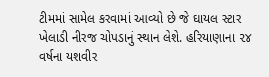ટીમમાં સામેલ કરવામાં આવ્યો છે જે ઘાયલ સ્ટાર ખેલાડી નીરજ ચોપડાનું સ્થાન લેશે. હરિયાણાના ૨૪ વર્ષના યશવીર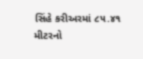સિંહે કરીઅરમાં ૮૫.૪૧ મીટરનો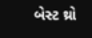બેસ્ટ થ્રો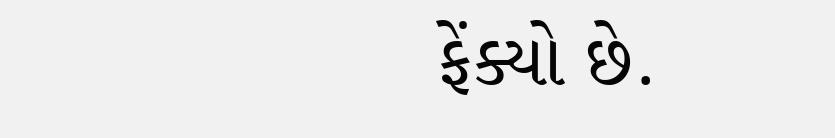ફેંક્યો છે.